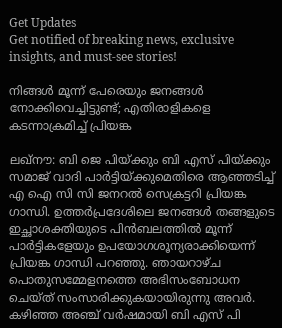Get Updates
Get notified of breaking news, exclusive insights, and must-see stories!

നിങ്ങള്‍ മൂന്ന് പേരെയും ജനങ്ങള്‍ നോക്കിവെച്ചിട്ടുണ്ട്; എതിരാളികളെ കടന്നാക്രമിച്ച് പ്രിയങ്ക

ലഖ്‌നൗ: ബി ജെ പിയ്ക്കും ബി എസ് പിയ്ക്കും സമാജ് വാദി പാര്‍ട്ടിയ്ക്കുമെതിരെ ആഞ്ഞടിച്ച് എ ഐ സി സി ജനറല്‍ സെക്രട്ടറി പ്രിയങ്ക ഗാന്ധി. ഉത്തര്‍പ്രദേശിലെ ജനങ്ങള്‍ തങ്ങളുടെ ഇച്ഛാശക്തിയുടെ പിന്‍ബലത്തില്‍ മൂന്ന് പാര്‍ട്ടികളേയും ഉപയോഗശൂന്യരാക്കിയെന്ന് പ്രിയങ്ക ഗാന്ധി പറഞ്ഞു. ഞായറാഴ്ച പൊതുസമ്മേളനത്തെ അഭിസംബോധന ചെയ്ത് സംസാരിക്കുകയായിരുന്നു അവര്‍. കഴിഞ്ഞ അഞ്ച് വര്‍ഷമായി ബി എസ് പി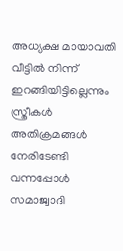അധ്യക്ഷ മായാവതി വീട്ടില്‍ നിന്ന് ഇറങ്ങിയിട്ടില്ലെന്നും സ്ത്രീകള്‍ അതിക്രമങ്ങള്‍ നേരിടേണ്ടി വന്നപ്പോള്‍ സമാജ്വാദി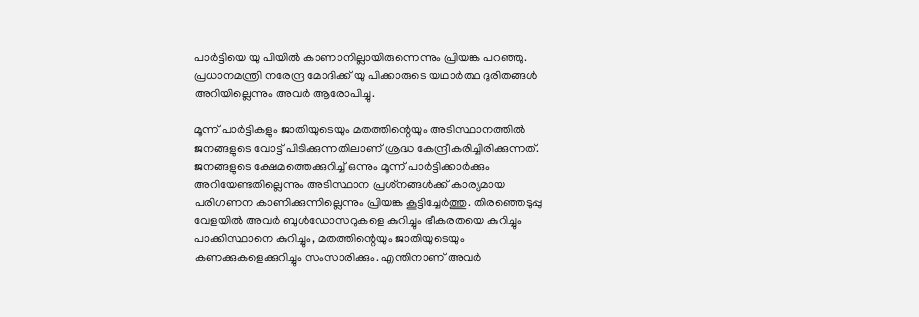പാര്‍ട്ടിയെ യു പിയില്‍ കാണാനില്ലായിരുന്നെന്നും പ്രിയങ്ക പറഞ്ഞു. പ്രധാനമന്ത്രി നരേന്ദ്ര മോദിക്ക് യു പിക്കാരുടെ യഥാര്‍ത്ഥ ദുരിതങ്ങള്‍ അറിയില്ലെന്നും അവര്‍ ആരോപിച്ചു.

മൂന്ന് പാര്‍ട്ടികളും ജാതിയുടെയും മതത്തിന്റെയും അടിസ്ഥാനത്തില്‍ ജനങ്ങളുടെ വോട്ട് പിടിക്കുന്നതിലാണ് ശ്രദ്ധ കേന്ദ്രീകരിച്ചിരിക്കുന്നത്. ജനങ്ങളുടെ ക്ഷേമത്തെക്കുറിച്ച് ഒന്നും മൂന്ന് പാര്‍ട്ടിക്കാര്‍ക്കും അറിയേണ്ടതില്ലെന്നും അടിസ്ഥാന പ്രശ്‌നങ്ങള്‍ക്ക് കാര്യമായ പരിഗണന കാണിക്കുന്നില്ലെന്നും പ്രിയങ്ക കൂട്ടിച്ചേര്‍ത്തു. തിരഞ്ഞെടുപ്പു വേളയില്‍ അവര്‍ ബുള്‍ഡോസറുകളെ കുറിച്ചും ഭീകരതയെ കുറിച്ചും പാക്കിസ്ഥാനെ കുറിച്ചും, മതത്തിന്റെയും ജാതിയുടെയും കണക്കുകളെക്കുറിച്ചും സംസാരിക്കും. എന്തിനാണ് അവര്‍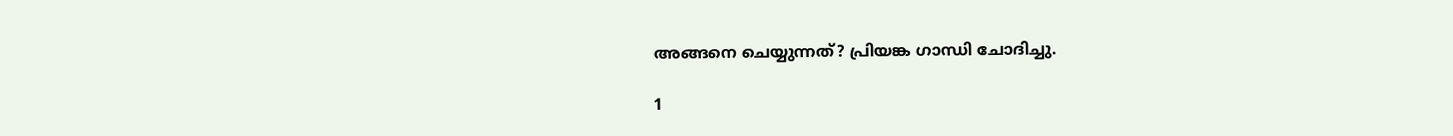അങ്ങനെ ചെയ്യുന്നത്? പ്രിയങ്ക ഗാന്ധി ചോദിച്ചു.

1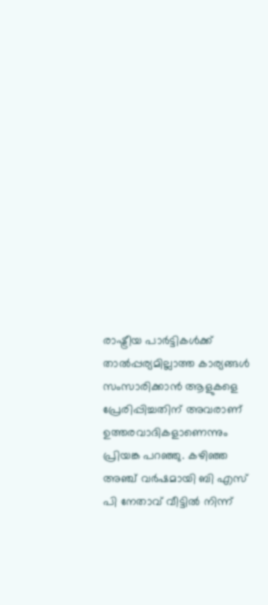രാഷ്ട്രീയ പാര്‍ട്ടികള്‍ക്ക് താല്‍പ്പര്യമില്ലാത്ത കാര്യങ്ങള്‍ സംസാരിക്കാന്‍ ആളുകളെ പ്രേരിപ്പിച്ചതിന് അവരാണ് ഉത്തരവാദികളാണെന്നും പ്രിയങ്ക പറഞ്ഞു. കഴിഞ്ഞ അഞ്ച് വര്‍ഷമായി ബി എസ് പി നേതാവ് വീട്ടില്‍ നിന്ന്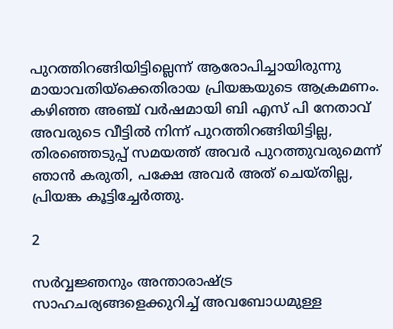പുറത്തിറങ്ങിയിട്ടില്ലെന്ന് ആരോപിച്ചായിരുന്നു മായാവതിയ്‌ക്കെതിരായ പ്രിയങ്കയുടെ ആക്രമണം. കഴിഞ്ഞ അഞ്ച് വര്‍ഷമായി ബി എസ് പി നേതാവ് അവരുടെ വീട്ടില്‍ നിന്ന് പുറത്തിറങ്ങിയിട്ടില്ല, തിരഞ്ഞെടുപ്പ് സമയത്ത് അവര്‍ പുറത്തുവരുമെന്ന് ഞാന്‍ കരുതി, പക്ഷേ അവര്‍ അത് ചെയ്തില്ല, പ്രിയങ്ക കൂട്ടിച്ചേര്‍ത്തു.

2

സര്‍വ്വജ്ഞനും അന്താരാഷ്ട്ര സാഹചര്യങ്ങളെക്കുറിച്ച് അവബോധമുള്ള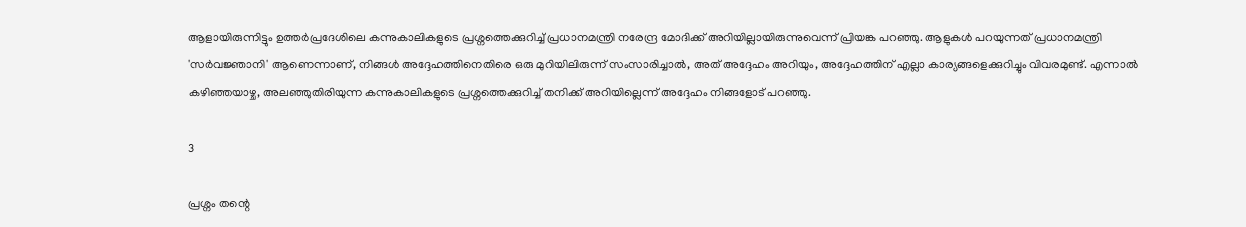ആളായിരുന്നിട്ടും ഉത്തര്‍പ്രദേശിലെ കന്നുകാലികളുടെ പ്രശ്നത്തെക്കുറിച്ച് പ്രധാനമന്ത്രി നരേന്ദ്ര മോദിക്ക് അറിയില്ലായിരുന്നുവെന്ന് പ്രിയങ്ക പറഞ്ഞു. ആളുകള്‍ പറയുന്നത് പ്രധാനമന്ത്രി 'സര്‍വജ്ഞാനി' ആണെന്നാണ്, നിങ്ങള്‍ അദ്ദേഹത്തിനെതിരെ ഒരു മുറിയിലിരുന്ന് സംസാരിച്ചാല്‍, അത് അദ്ദേഹം അറിയും, അദ്ദേഹത്തിന് എല്ലാ കാര്യങ്ങളെക്കുറിച്ചും വിവരമുണ്ട്. എന്നാല്‍ കഴിഞ്ഞയാഴ്ച, അലഞ്ഞുതിരിയുന്ന കന്നുകാലികളുടെ പ്രശ്നത്തെക്കുറിച്ച് തനിക്ക് അറിയില്ലെന്ന് അദ്ദേഹം നിങ്ങളോട് പറഞ്ഞു.

3

പ്രശ്നം തന്റെ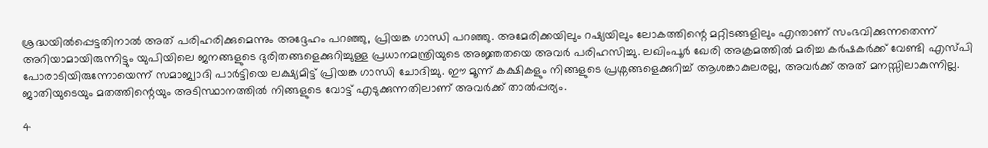ശ്രദ്ധയില്‍പ്പെട്ടതിനാല്‍ അത് പരിഹരിക്കുമെന്നും അദ്ദേഹം പറഞ്ഞു, പ്രിയങ്ക ഗാന്ധി പറഞ്ഞു. അമേരിക്കയിലും റഷ്യയിലും ലോകത്തിന്റെ മറ്റിടങ്ങളിലും എന്താണ് സംഭവിക്കുന്നതെന്ന് അറിയാമായിരുന്നിട്ടും യുപിയിലെ ജനങ്ങളുടെ ദുരിതങ്ങളെക്കുറിച്ചുള്ള പ്രധാനമന്ത്രിയുടെ അജ്ഞതയെ അവര്‍ പരിഹസിച്ചു. ലഖിംപൂര്‍ ഖേരി അക്രമത്തില്‍ മരിച്ച കര്‍ഷകര്‍ക്ക് വേണ്ടി എസ്പി പോരാടിയിരുന്നോയെന്ന് സമാജ്വാദി പാര്‍ട്ടിയെ ലക്ഷ്യമിട്ട് പ്രിയങ്ക ഗാന്ധി ചോദിച്ചു. ഈ മൂന്ന് കക്ഷികളും നിങ്ങളുടെ പ്രശ്നങ്ങളെക്കുറിച്ച് ആശങ്കാകുലരല്ല, അവര്‍ക്ക് അത് മനസ്സിലാകുന്നില്ല. ജാതിയുടെയും മതത്തിന്റെയും അടിസ്ഥാനത്തില്‍ നിങ്ങളുടെ വോട്ട് എടുക്കുന്നതിലാണ് അവര്‍ക്ക് താല്‍പ്പര്യം.

4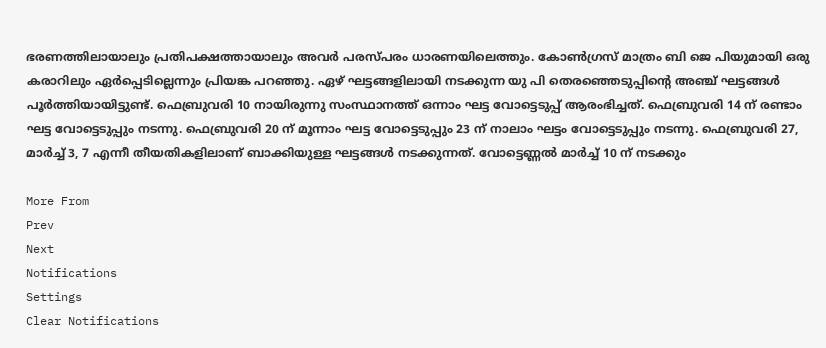ഭരണത്തിലായാലും പ്രതിപക്ഷത്തായാലും അവര്‍ പരസ്പരം ധാരണയിലെത്തും. കോണ്‍ഗ്രസ് മാത്രം ബി ജെ പിയുമായി ഒരു കരാറിലും ഏര്‍പ്പെടില്ലെന്നും പ്രിയങ്ക പറഞ്ഞു. ഏഴ് ഘട്ടങ്ങളിലായി നടക്കുന്ന യു പി തെരഞ്ഞെടുപ്പിന്റെ അഞ്ച് ഘട്ടങ്ങള്‍ പൂര്‍ത്തിയായിട്ടുണ്ട്. ഫെബ്രുവരി 10 നായിരുന്നു സംസ്ഥാനത്ത് ഒന്നാം ഘട്ട വോട്ടെടുപ്പ് ആരംഭിച്ചത്. ഫെബ്രുവരി 14 ന് രണ്ടാം ഘട്ട വോട്ടെടുപ്പും നടന്നു. ഫെബ്രുവരി 20 ന് മൂന്നാം ഘട്ട വോട്ടെടുപ്പും 23 ന് നാലാം ഘട്ടം വോട്ടെടുപ്പും നടന്നു. ഫെബ്രുവരി 27, മാര്‍ച്ച് 3, 7 എന്നീ തീയതികളിലാണ് ബാക്കിയുള്ള ഘട്ടങ്ങള്‍ നടക്കുന്നത്. വോട്ടെണ്ണല്‍ മാര്‍ച്ച് 10 ന് നടക്കും

More From
Prev
Next
Notifications
Settings
Clear Notifications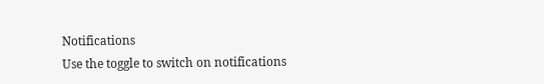Notifications
Use the toggle to switch on notifications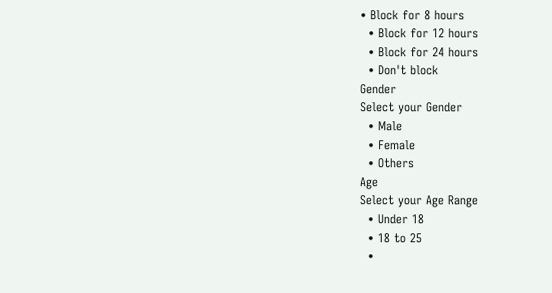• Block for 8 hours
  • Block for 12 hours
  • Block for 24 hours
  • Don't block
Gender
Select your Gender
  • Male
  • Female
  • Others
Age
Select your Age Range
  • Under 18
  • 18 to 25
  •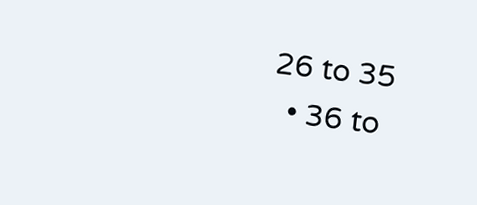26 to 35
  • 36 to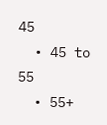45
  • 45 to 55
  • 55+